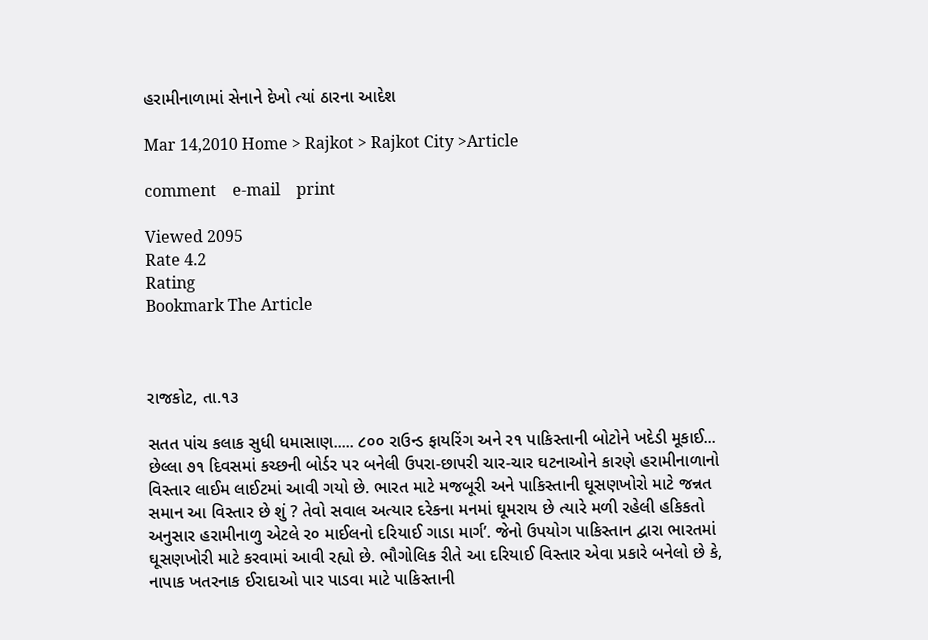હરામીનાળામાં સેનાને દેખો ત્યાં ઠારના આદેશ

Mar 14,2010 Home > Rajkot > Rajkot City >Article

comment    e-mail    print

Viewed 2095
Rate 4.2
Rating
Bookmark The Article



રાજકોટ, તા.૧૩

સતત પાંચ કલાક સુધી ધમાસાણ..... ૮૦૦ રાઉન્ડ ફાયરિંગ અને ર૧ પાકિસ્તાની બોટોને ખદેડી મૂકાઈ... છેલ્લા ૭૧ દિવસમાં કચ્છની બોર્ડર પર બનેલી ઉપરા-છાપરી ચાર-ચાર ઘટનાઓને કારણે હરામીનાળાનો વિસ્તાર લાઈમ લાઈટમાં આવી ગયો છે. ભારત માટે મજબૂરી અને પાકિસ્તાની ઘૂસણખોરો માટે જન્નત સમાન આ વિસ્તાર છે શું ? તેવો સવાલ અત્યાર દરેકના મનમાં ઘૂમરાય છે ત્યારે મળી રહેલી હકિકતો અનુસાર હરામીનાળુ એટલે ર૦ માઈલનો દરિયાઈ ગાડા માર્ગ’. જેનો ઉપયોગ પાકિસ્તાન દ્વારા ભારતમાં ઘૂસણખોરી માટે કરવામાં આવી રહ્યો છે. ભૌગોલિક રીતે આ દરિયાઈ વિસ્તાર એવા પ્રકારે બનેલો છે કે, નાપાક ખતરનાક ઈરાદાઓ પાર પાડવા માટે પાકિસ્તાની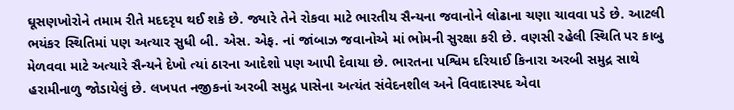ઘૂસણખોરોને તમામ રીતે મદદરૃપ થઈ શકે છે. જ્યારે તેને રોકવા માટે ભારતીય સૈન્યના જવાનોને લોઢાના ચણા ચાવવા પડે છે. આટલી ભયંકર સ્થિતિમાં પણ અત્યાર સુધી બી. એસ. એફ. નાં જાંબાઝ જવાનોએ માં ભોમની સુરક્ષા કરી છે. વણસી રહેલી સ્થિતિ પર કાબુ મેળવવા માટે અત્યારે સૈન્યને દેખો ત્યાં ઠારના આદેશો પણ આપી દેવાયા છે. ભારતના પશ્વિમ દરિયાઈ કિનારા અરબી સમુદ્ર સાથે હરામીનાળુ જોડાયેલું છે. લખપત નજીકનાં અરબી સમુદ્ર પાસેના અત્યંત સંવેદનશીલ અને વિવાદાસ્પદ એવા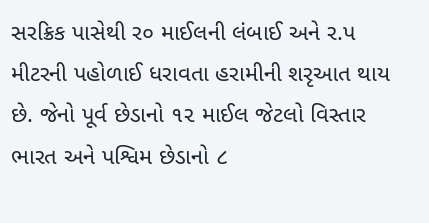સરક્રિક પાસેથી ર૦ માઈલની લંબાઈ અને ર.પ મીટરની પહોળાઈ ધરાવતા હરામીની શરૃઆત થાય છે. જેનો પૂર્વ છેડાનો ૧૨ માઈલ જેટલો વિસ્તાર ભારત અને પશ્વિમ છેડાનો ૮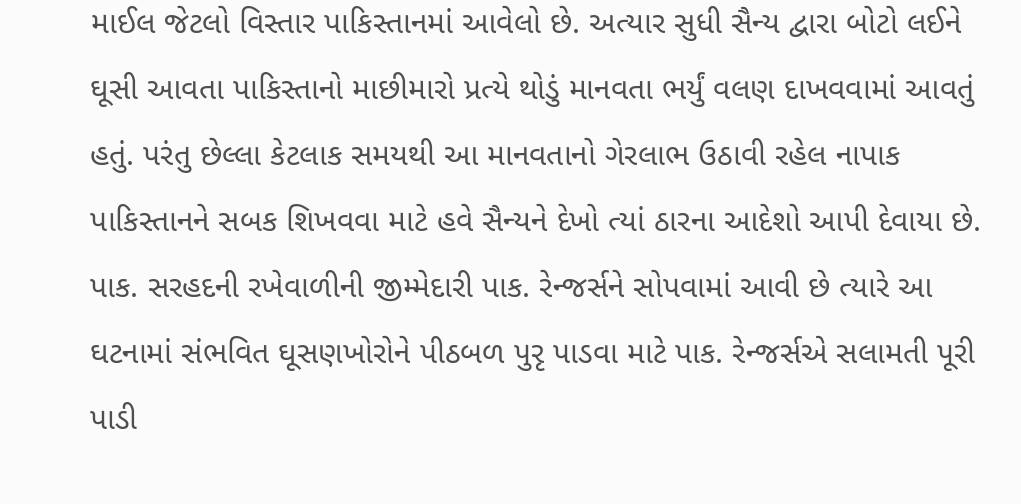માઈલ જેટલો વિસ્તાર પાકિસ્તાનમાં આવેલો છે. અત્યાર સુધી સૈન્ય દ્વારા બોટો લઈને ઘૂસી આવતા પાકિસ્તાનો માછીમારો પ્રત્યે થોડું માનવતા ભર્યું વલણ દાખવવામાં આવતું હતું. પરંતુ છેલ્લા કેટલાક સમયથી આ માનવતાનો ગેરલાભ ઉઠાવી રહેલ નાપાક પાકિસ્તાનને સબક શિખવવા માટે હવે સૈન્યને દેખો ત્યાં ઠારના આદેશો આપી દેવાયા છે. પાક. સરહદની રખેવાળીની જીમ્મેદારી પાક. રેન્જર્સને સોપવામાં આવી છે ત્યારે આ ઘટનામાં સંભવિત ઘૂસણખોરોને પીઠબળ પુરૃ પાડવા માટે પાક. રેન્જર્સએ સલામતી પૂરી પાડી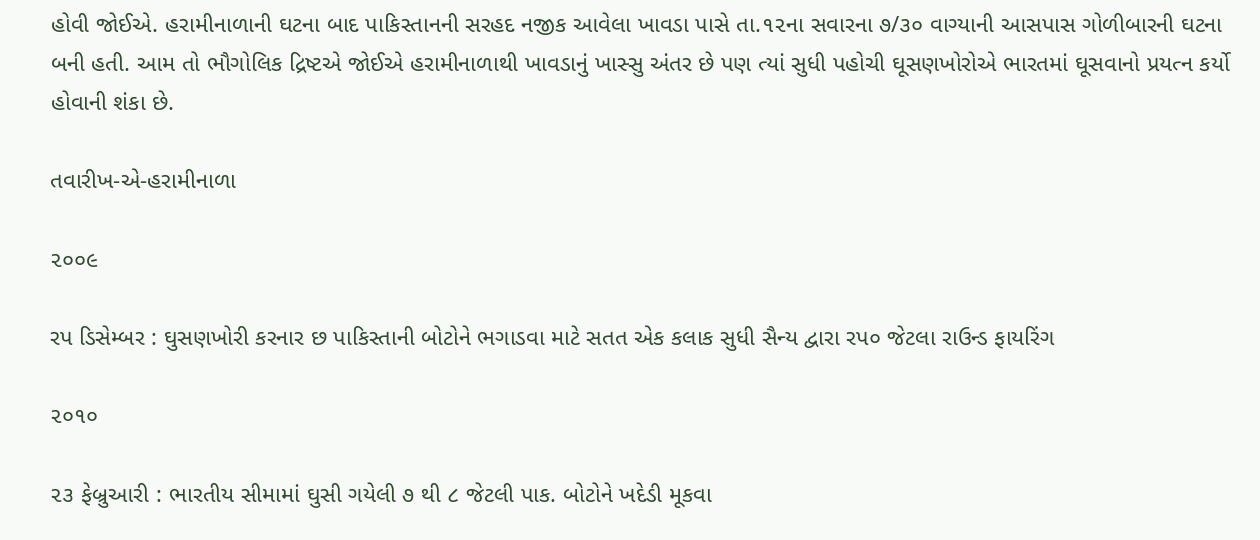હોવી જોઈએ. હરામીનાળાની ઘટના બાદ પાકિસ્તાનની સરહદ નજીક આવેલા ખાવડા પાસે તા.૧૨ના સવારના ૭/૩૦ વાગ્યાની આસપાસ ગોળીબારની ઘટના બની હતી. આમ તો ભૌગોલિક દ્રિષ્ટએ જોઈએ હરામીનાળાથી ખાવડાનું ખાસ્સુ અંતર છે પણ ત્યાં સુધી પહોચી ઘૂસણખોરોએ ભારતમાં ઘૂસવાનો પ્રયત્ન કર્યો હોવાની શંકા છે.

તવારીખ-એ-હરામીનાળા

૨૦૦૯

રપ ડિસેમ્બર : ઘુસણખોરી કરનાર છ પાકિસ્તાની બોટોને ભગાડવા માટે સતત એક કલાક સુધી સૈન્ય દ્વારા રપ૦ જેટલા રાઉન્ડ ફાયરિંગ

૨૦૧૦

૨૩ ફેબ્રુઆરી : ભારતીય સીમામાં ઘુસી ગયેલી ૭ થી ૮ જેટલી પાક. બોટોને ખદેડી મૂકવા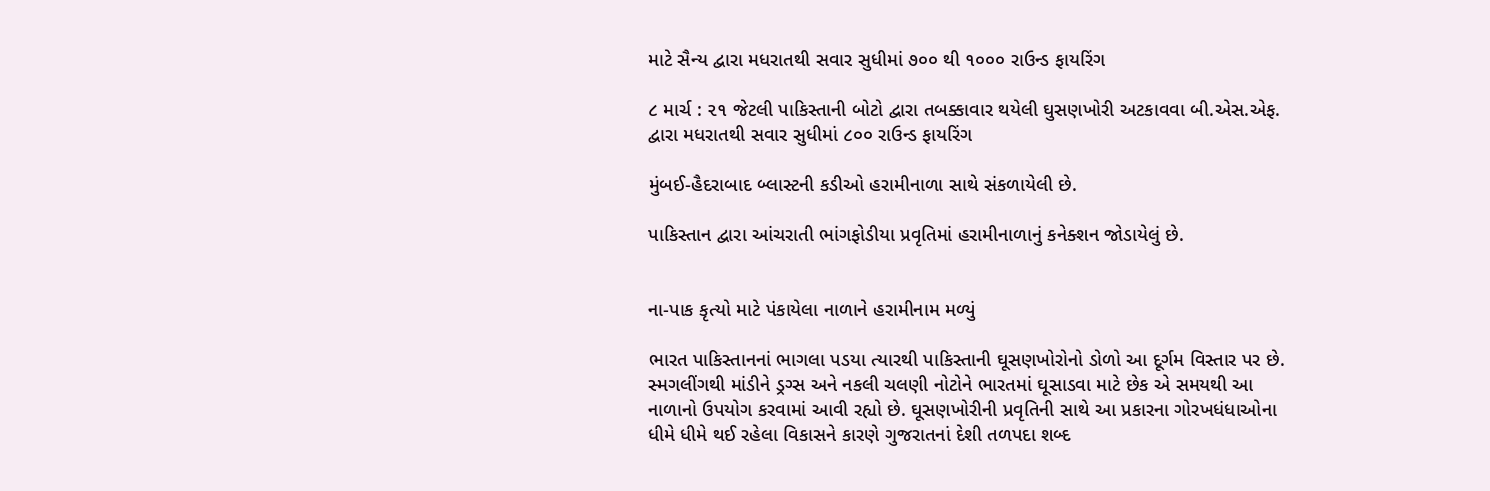માટે સૈન્ય દ્વારા મધરાતથી સવાર સુધીમાં ૭૦૦ થી ૧૦૦૦ રાઉન્ડ ફાયરિંગ

૮ માર્ચ : ૨૧ જેટલી પાકિસ્તાની બોટો દ્વારા તબક્કાવાર થયેલી ઘુસણખોરી અટકાવવા બી.એસ.એફ. દ્વારા મધરાતથી સવાર સુધીમાં ૮૦૦ રાઉન્ડ ફાયરિંગ

મુંબઈ-હૈદરાબાદ બ્લાસ્ટની કડીઓ હરામીનાળા સાથે સંકળાયેલી છે.

પાકિસ્તાન દ્વારા આંચરાતી ભાંગફોડીયા પ્રવૃતિમાં હરામીનાળાનું કનેક્શન જોડાયેલું છે.


ના-પાક કૃત્યો માટે પંકાયેલા નાળાને હરામીનામ મળ્યું

ભારત પાકિસ્તાનનાં ભાગલા પડયા ત્યારથી પાકિસ્તાની ઘૂસણખોરોનો ડોળો આ દૂર્ગમ વિસ્તાર પર છે. સ્મગલીંગથી માંડીને ડ્રગ્સ અને નકલી ચલણી નોટોને ભારતમાં ઘૂસાડવા માટે છેક એ સમયથી આ નાળાનો ઉપયોગ કરવામાં આવી રહ્યો છે. ઘૂસણખોરીની પ્રવૃતિની સાથે આ પ્રકારના ગોરખધંધાઓના ધીમે ધીમે થઈ રહેલા વિકાસને કારણે ગુજરાતનાં દેશી તળપદા શબ્દ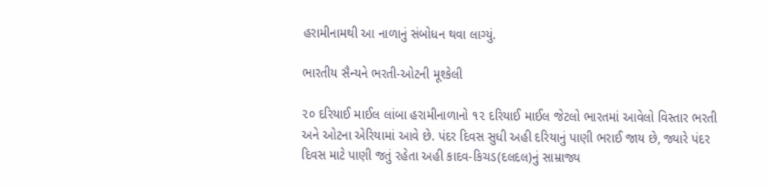હરામીનામથી આ નાળાનું સંબોધન થવા લાગ્યું.

ભારતીય સૈન્યને ભરતી-ઓટની મૂશ્કેલી

૨૦ દરિયાઈ માઈલ લાંબા હરામીનાળાનો ૧૨ દરિયાઈ માઈલ જેટલો ભારતમાં આવેલો વિસ્તાર ભરતી અને ઓટના એરિયામાં આવે છે. પંદર દિવસ સુધી અહી દરિયાનું પાણી ભરાઈ જાય છે, જ્યારે પંદર દિવસ માટે પાણી જતું રહેતા અહી કાદવ-કિચડ(દલદલ)નું સામ્રાજ્ય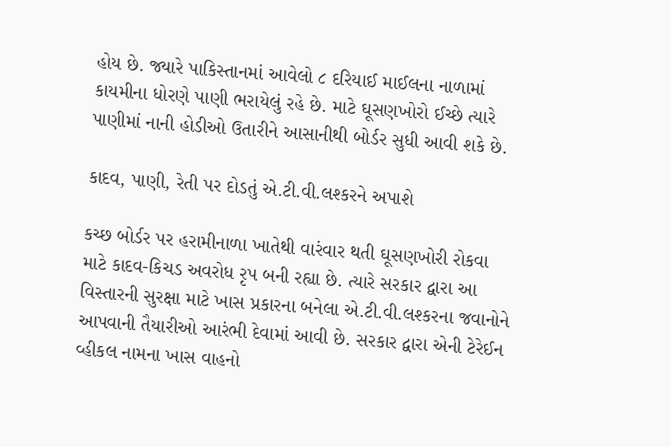હોય છે. જ્યારે પાકિસ્તાનમાં આવેલો ૮ દરિયાઈ માઈલના નાળામાં કાયમીના ધોરણે પાણી ભરાયેલું રહે છે. માટે ઘૂસણખોરો ઈચ્છે ત્યારે પાણીમાં નાની હોડીઓ ઉતારીને આસાનીથી બોર્ડર સુધી આવી શકે છે.

કાદવ, પાણી, રેતી પર દોડતું એ.ટી.વી.લશ્કરને અપાશે

કચ્છ બોર્ડર પર હરામીનાળા ખાતેથી વારંવાર થતી ઘૂસણખોરી રોકવા માટે કાદવ-કિચડ અવરોધ રૃપ બની રહ્યા છે. ત્યારે સરકાર દ્વારા આ વિસ્તારની સુરક્ષા માટે ખાસ પ્રકારના બનેલા એ.ટી.વી.લશ્કરના જવાનોને આપવાની તૈયારીઓ આરંભી દેવામાં આવી છે. સરકાર દ્વારા એની ટેરેઈન વ્હીકલ નામના ખાસ વાહનો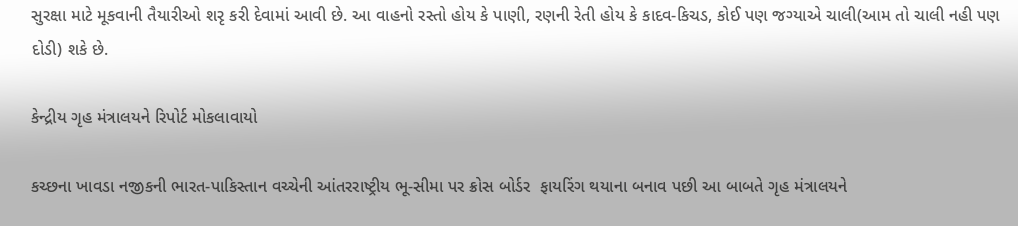સુરક્ષા માટે મૂકવાની તૈયારીઓ શરૃ કરી દેવામાં આવી છે. આ વાહનો રસ્તો હોય કે પાણી, રણની રેતી હોય કે કાદવ-કિચડ, કોઈ પણ જગ્યાએ ચાલી(આમ તો ચાલી નહી પણ દોડી) શકે છે.

કેન્દ્રીય ગૃહ મંત્રાલયને રિપોર્ટ મોકલાવાયો

કચ્છના ખાવડા નજીકની ભારત-પાકિસ્તાન વચ્ચેની આંતરરાષ્ટ્રીય ભૂ-સીમા પર ક્રોસ બોર્ડર  ફાયરિંગ થયાના બનાવ પછી આ બાબતે ગૃહ મંત્રાલયને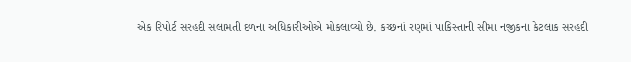એક રિપોર્ટ સરહદી સલામતી દળના અધિકારીઓએ મોકલાવ્યો છે. કચ્છનાં રણમાં પાકિસ્તાની સીમા નજીકના કેટલાક સરહદી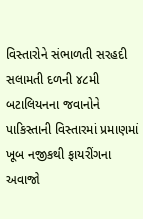વિસ્તારોને સંભાળતી સરહદી સલામતી દળની ૪૮મી બટાલિયનના જવાનોને પાકિસ્તાની વિસ્તારમાં પ્રમાણમાં ખૂબ નજીકથી ફાયરીંગના અવાજો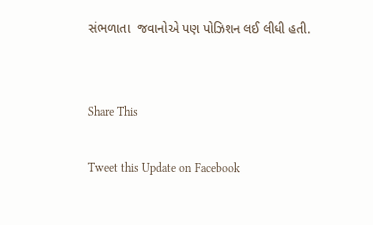સંભળાતા  જવાનોએ પણ પોઝિશન લઈ લીધી હતી.


Share This

Tweet this Update on Facebook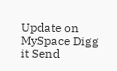Update on MySpace Digg it Send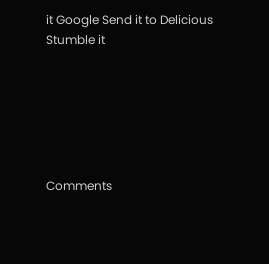it Google Send it to Delicious Stumble it






Comments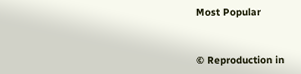Most Popular


© Reproduction in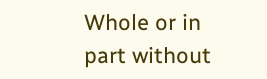Whole or in part without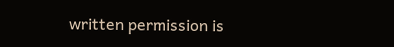written permission is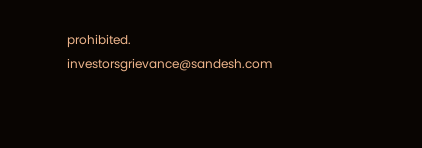prohibited.
investorsgrievance@sandesh.com